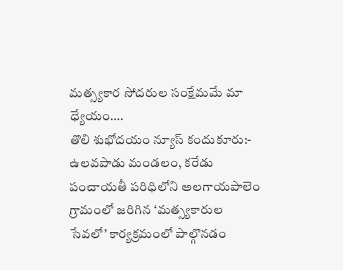మత్స్యకార సోదరుల సంక్షేమమే మా ధ్యేయం….
తొలి శుభోదయం న్యూస్ కందుకూరు:- ఉలవపాడు మండలం, కరేడు పంచాయతీ పరిధిలోని అలగాయపాలెం గ్రామంలో జరిగిన ‘మత్స్యకారుల సేవలో’ కార్యక్రమంలో పాల్గొనడం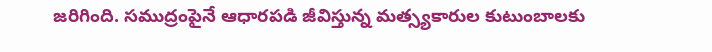జరిగింది. సముద్రంపైనే ఆధారపడి జీవిస్తున్న మత్స్యకారుల కుటుంబాలకు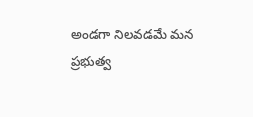అండగా నిలవడమే మన ప్రభుత్వ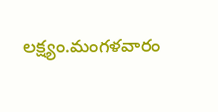లక్ష్యం.మంగళవారం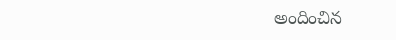అందించిన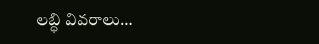లబ్ధి వివరాలు…